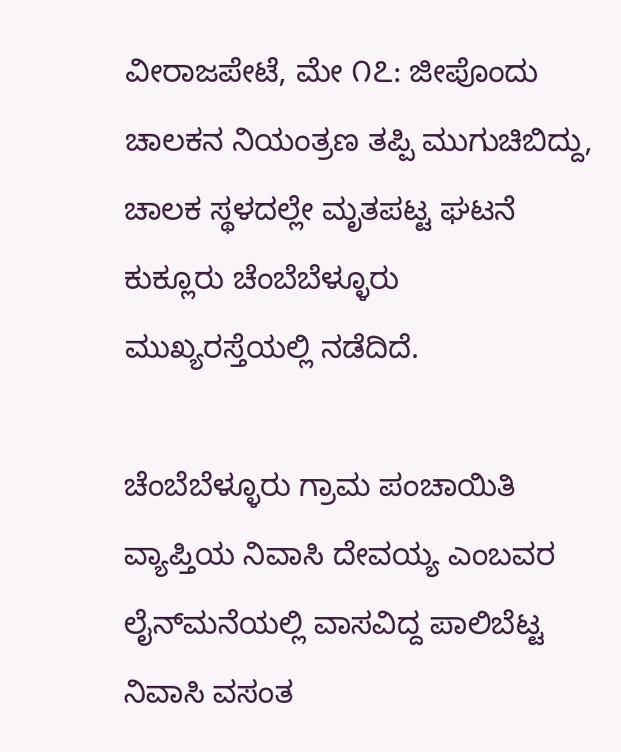ವೀರಾಜಪೇಟೆ, ಮೇ ೧೭: ಜೀಪೊಂದು ಚಾಲಕನ ನಿಯಂತ್ರಣ ತಪ್ಪಿ ಮುಗುಚಿಬಿದ್ದು, ಚಾಲಕ ಸ್ಥಳದಲ್ಲೇ ಮೃತಪಟ್ಟ ಘಟನೆ ಕುಕ್ಲೂರು ಚೆಂಬೆಬೆಳ್ಳೂರು ಮುಖ್ಯರಸ್ತೆಯಲ್ಲಿ ನಡೆದಿದೆ.

ಚೆಂಬೆಬೆಳ್ಳೂರು ಗ್ರಾಮ ಪಂಚಾಯಿತಿ ವ್ಯಾಪ್ತಿಯ ನಿವಾಸಿ ದೇವಯ್ಯ ಎಂಬವರ ಲೈನ್‌ಮನೆಯಲ್ಲಿ ವಾಸವಿದ್ದ ಪಾಲಿಬೆಟ್ಟ ನಿವಾಸಿ ವಸಂತ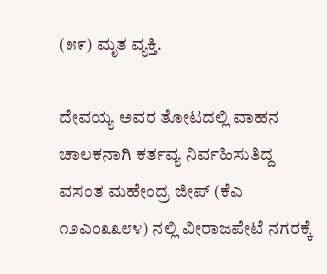(೫೯) ಮೃತ ವ್ಯಕ್ತಿ.

ದೇವಯ್ಯ ಅವರ ತೋಟದಲ್ಲಿ ವಾಹನ ಚಾಲಕನಾಗಿ ಕರ್ತವ್ಯ ನಿರ್ವಹಿಸುತಿದ್ದ ವಸಂತ ಮಹೇಂದ್ರ ಜೀಪ್ (ಕೆಎ ೧೨ಎಂ೩೩೮೪) ನಲ್ಲಿ ವೀರಾಜಪೇಟೆ ನಗರಕ್ಕೆ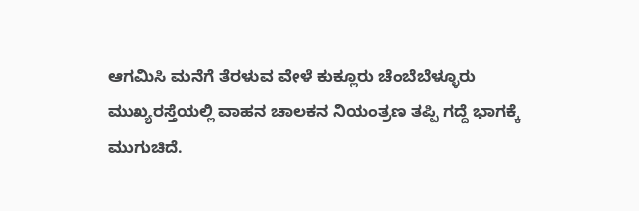ಆಗಮಿಸಿ ಮನೆಗೆ ತೆರಳುವ ವೇಳೆ ಕುಕ್ಲೂರು ಚೆಂಬೆಬೆಳ್ಳೂರು ಮುಖ್ಯರಸ್ತೆಯಲ್ಲಿ ವಾಹನ ಚಾಲಕನ ನಿಯಂತ್ರಣ ತಪ್ಪಿ ಗದ್ದೆ ಭಾಗಕ್ಕೆ ಮುಗುಚಿದೆ.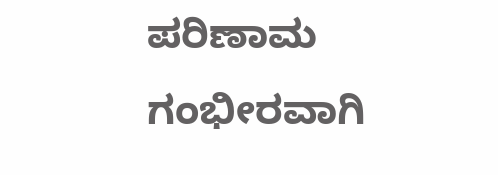ಪರಿಣಾಮ ಗಂಭೀರವಾಗಿ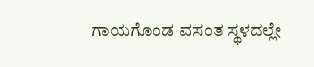ಗಾಯಗೊಂಡ ವಸಂತ ಸ್ಥಳದಲ್ಲೇ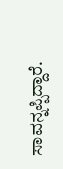ಸಾವನ್ನಪ್ಪಿದ್ದಾರೆ.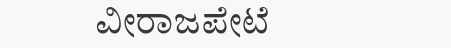ವೀರಾಜಪೇಟೆ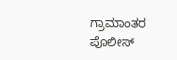ಗ್ರಾಮಾಂತರ ಪೊಲೀಸ್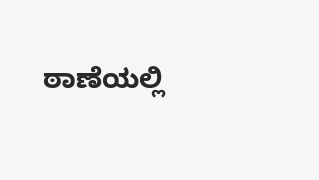ಠಾಣೆಯಲ್ಲಿ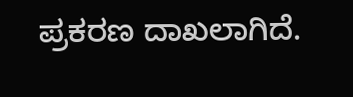ಪ್ರಕರಣ ದಾಖಲಾಗಿದೆ.